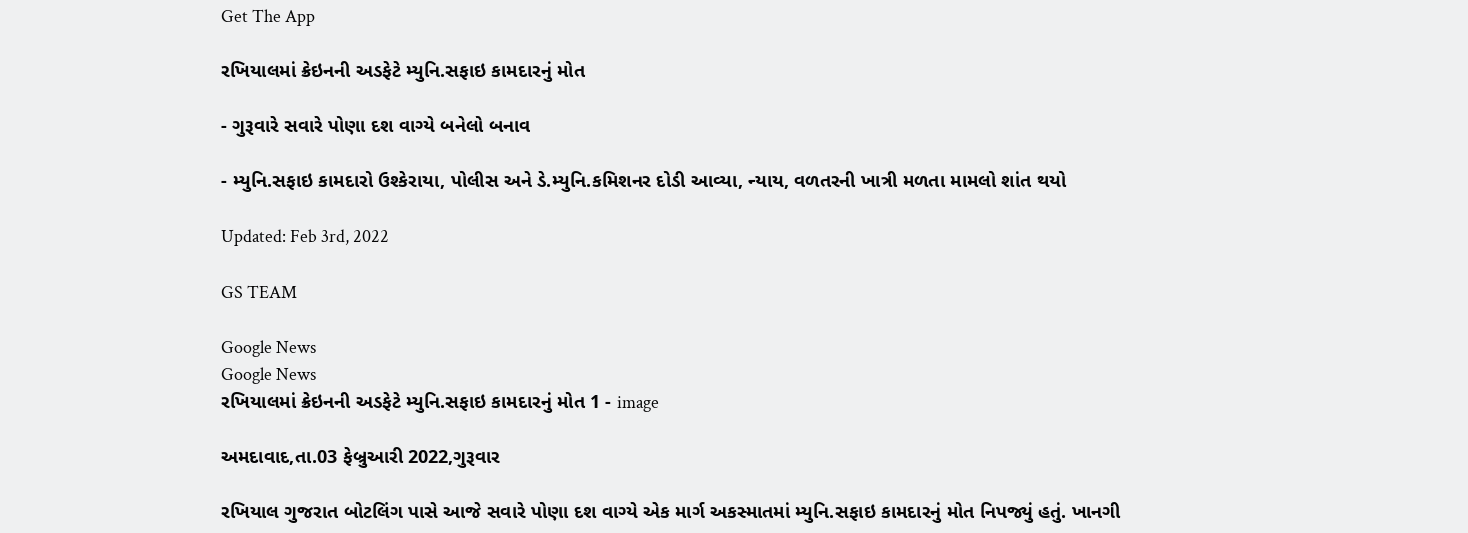Get The App

રખિયાલમાં ક્રેઇનની અડફેટે મ્યુનિ.સફાઇ કામદારનું મોત

- ગુરૂવારે સવારે પોણા દશ વાગ્યે બનેલો બનાવ

- મ્યુનિ.સફાઇ કામદારો ઉશ્કેરાયા, પોલીસ અને ડે.મ્યુનિ.કમિશનર દોડી આવ્યા, ન્યાય, વળતરની ખાત્રી મળતા મામલો શાંત થયો

Updated: Feb 3rd, 2022

GS TEAM

Google News
Google News
રખિયાલમાં ક્રેઇનની અડફેટે મ્યુનિ.સફાઇ કામદારનું મોત 1 - image

અમદાવાદ,તા.03 ફેબ્રુઆરી 2022,ગુરૂવાર

રખિયાલ ગુજરાત બોટલિંગ પાસે આજે સવારે પોણા દશ વાગ્યે એક માર્ગ અકસ્માતમાં મ્યુનિ.સફાઇ કામદારનું મોત નિપજ્યું હતું. ખાનગી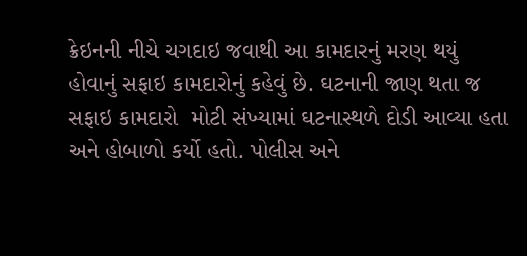ક્રેઇનની નીચે ચગદાઇ જવાથી આ કામદારનું મરણ થયું હોવાનું સફાઇ કામદારોનું કહેવું છે. ઘટનાની જાણ થતા જ સફાઇ કામદારો  મોટી સંખ્યામાં ઘટનાસ્થળે દોડી આવ્યા હતા અને હોબાળો કર્યો હતો. પોલીસ અને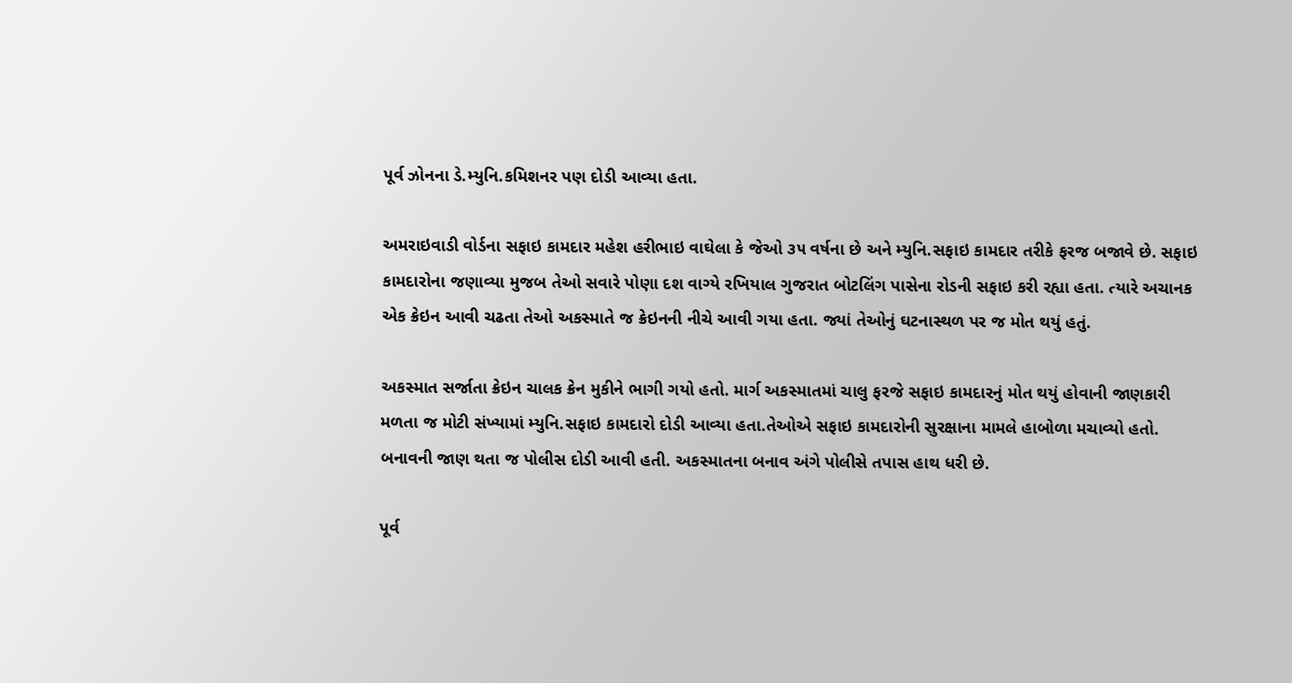પૂર્વ ઝોનના ડે.મ્યુનિ.કમિશનર પણ દોડી આવ્યા હતા.

અમરાઇવાડી વોર્ડના સફાઇ કામદાર મહેશ હરીભાઇ વાઘેલા કે જેઓ ૩૫ વર્ષના છે અને મ્યુનિ.સફાઇ કામદાર તરીકે ફરજ બજાવે છે. સફાઇ કામદારોના જણાવ્યા મુજબ તેઓ સવારે પોણા દશ વાગ્યે રખિયાલ ગુજરાત બોટલિંગ પાસેના રોડની સફાઇ કરી રહ્યા હતા. ત્યારે અચાનક એક ક્રેઇન આવી ચઢતા તેઓ અકસ્માતે જ ક્રેઇનની નીચે આવી ગયા હતા. જ્યાં તેઓનું ઘટનાસ્થળ પર જ મોત થયું હતું.

અકસ્માત સર્જાતા ક્રેઇન ચાલક ક્રેન મુકીને ભાગી ગયો હતો. માર્ગ અકસ્માતમાં ચાલુ ફરજે સફાઇ કામદારનું મોત થયું હોવાની જાણકારી મળતા જ મોટી સંખ્યામાં મ્યુનિ.સફાઇ કામદારો દોડી આવ્યા હતા.તેઓએ સફાઇ કામદારોની સુરક્ષાના મામલે હાબોળા મચાવ્યો હતો. બનાવની જાણ થતા જ પોલીસ દોડી આવી હતી. અકસ્માતના બનાવ અંગે પોલીસે તપાસ હાથ ધરી છે.

પૂર્વ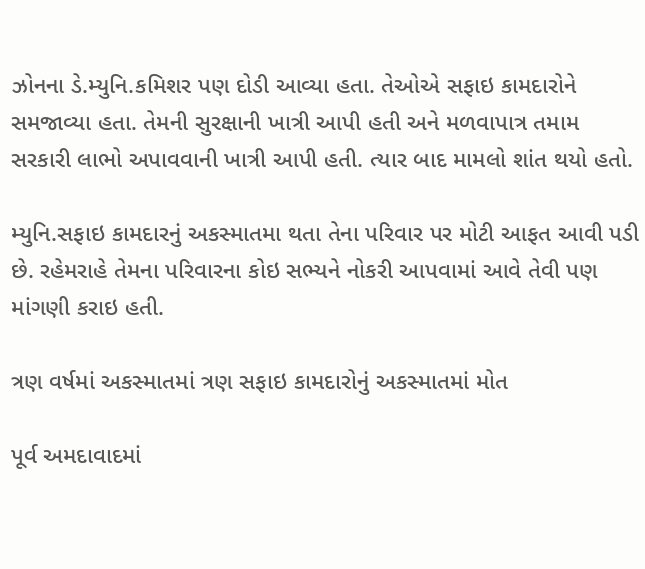ઝોનના ડે.મ્યુનિ.કમિશર પણ દોડી આવ્યા હતા. તેઓએ સફાઇ કામદારોને સમજાવ્યા હતા. તેમની સુરક્ષાની ખાત્રી આપી હતી અને મળવાપાત્ર તમામ સરકારી લાભો અપાવવાની ખાત્રી આપી હતી. ત્યાર બાદ મામલો શાંત થયો હતો.

મ્યુનિ.સફાઇ કામદારનું અકસ્માતમા થતા તેના પરિવાર પર મોટી આફત આવી પડી છે. રહેમરાહે તેમના પરિવારના કોઇ સભ્યને નોકરી આપવામાં આવે તેવી પણ માંગણી કરાઇ હતી.

ત્રણ વર્ષમાં અકસ્માતમાં ત્રણ સફાઇ કામદારોનું અકસ્માતમાં મોત

પૂર્વ અમદાવાદમાં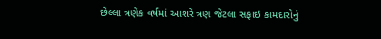છેલ્લા ત્રણેક વર્ષમાં આશરે ત્રણ જેટલા સફાઇ કામદારોનું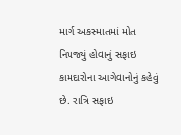માર્ગ અકસ્માતમાં મોત નિપજ્યું હોવાનું સફાઇ કામદારોના આગેવાનોનું કહેવું છે. રાત્રિ સફાઇ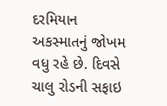દરમિયાન અકસ્માતનું જોખમ વધુ રહે છે. દિવસે ચાલુ રોડની સફાઇ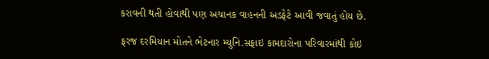કરાવની થતી હોવાથી પણ અચાનક વાહનની અડફેટે આવી જવાતું હોય છે.

ફરજ દરમિયાન મોતને ભેટનાર મ્યુનિ.સફાઇ કામદારોના પરિવારમાંથી કોઇ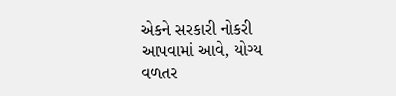એકને સરકારી નોકરી આપવામાં આવે, યોગ્ય વળતર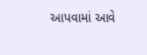આપવામાં આવે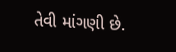તેવી માંગણી છે.